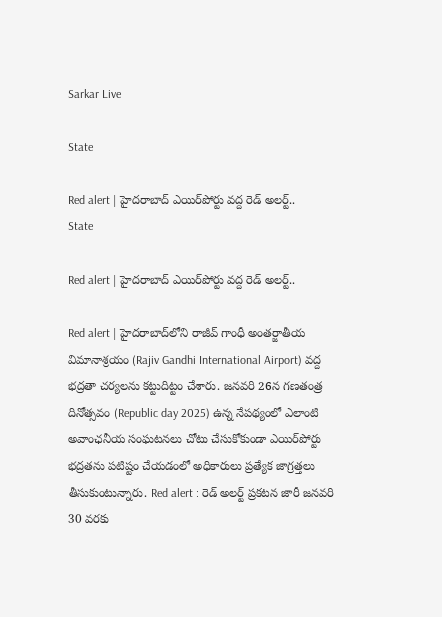Sarkar Live

State

Red alert | హైద‌రాబాద్ ఎయిర్‌పోర్టు వ‌ద్ద రెడ్‌ అల‌ర్ట్..
State

Red alert | హైద‌రాబాద్ ఎయిర్‌పోర్టు వ‌ద్ద రెడ్‌ అల‌ర్ట్..

Red alert | హైద‌రాబాద్‌లోని రాజీవ్ గాంధీ అంతర్జాతీయ విమానాశ్రయం (Rajiv Gandhi International Airport) వద్ద భద్రతా చర్యలను కట్టుదిట్టం చేశారు. జ‌న‌వ‌రి 26న గణతంత్ర దినోత్సవం (Republic day 2025) ఉన్న నేప‌థ్యంలో ఎలాంటి అవాంఛనీయ సంఘటనలు చోటు చేసుకోకుండా ఎయిర్‌పోర్టు భద్రతను పటిష్టం చేయడంలో అధికారులు ప్రత్యేక జాగ్రత్తలు తీసుకుంటున్నారు. Red alert : రెడ్ అలర్ట్ ప్రకటన జారీ జనవరి 30 వరకు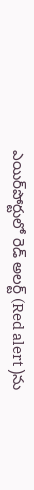ఎయిర్‌పోర్టులో రెడ్ అలర్ట్ (Red alert )ను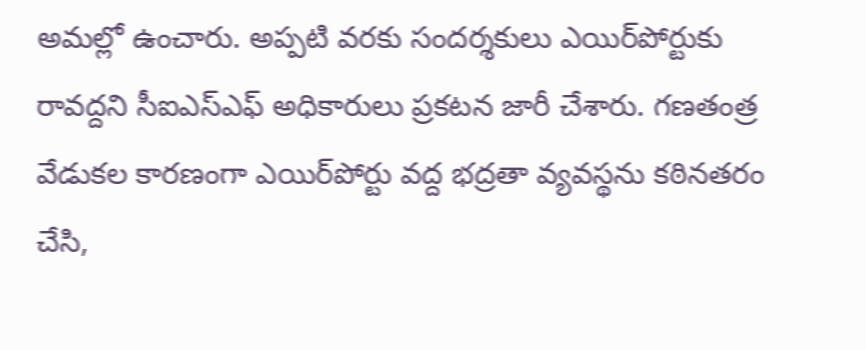అమల్లో ఉంచారు. అప్ప‌టి వ‌ర‌కు సందర్శకులు ఎయిర్‌పోర్టుకు రావద్దని సీఐఎస్ఎఫ్ అధికారులు ప్ర‌క‌ట‌న‌ జారీ చేశారు. గణతంత్ర వేడుకల కారణంగా ఎయిర్‌పోర్టు వద్ద భద్రతా వ్యవస్థను కఠినతరం చేసి,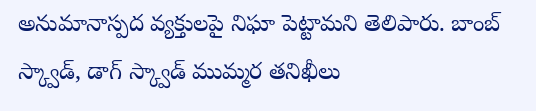అనుమానాస్పద వ్యక్తులపై నిఘా పెట్టామని తెలిపారు. బాంబ్ స్క్వాడ్, డాగ్ స్క్వాడ్ ముమ్మర తనిఖీలు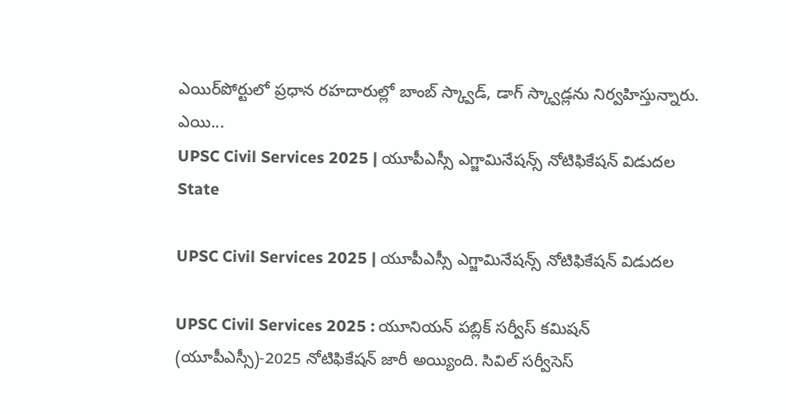ఎయిర్‌పోర్టులో ప్రధాన రహదారుల్లో బాంబ్ స్క్వాడ్, డాగ్ స్క్వాడ్లను నిర్వ‌హిస్తున్నారు. ఎయి...
UPSC Civil Services 2025 | యూపీఎస్సీ ఎగ్జామినేష‌న్స్‌ నోటిఫికేషన్‌ విడుదల
State

UPSC Civil Services 2025 | యూపీఎస్సీ ఎగ్జామినేష‌న్స్‌ నోటిఫికేషన్‌ విడుదల

UPSC Civil Services 2025 : యూనియన్ పబ్లిక్ సర్వీస్ కమిషన్ (యూపీఎస్సీ)-2025 నోటిఫికేష‌న్ జారీ అయ్యింది. సివిల్ సర్వీసెస్‌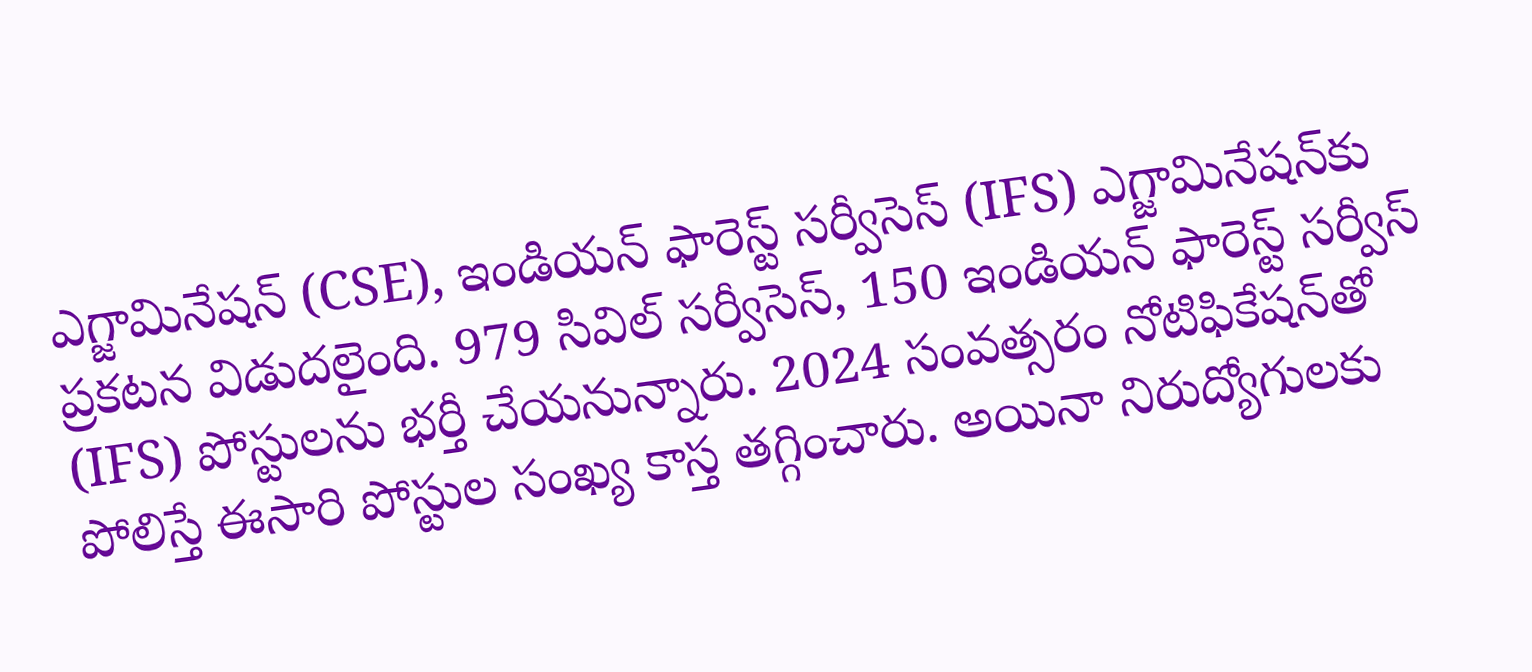ఎగ్జామినేషన్‌ (CSE), ఇండియన్‌ ఫారెస్ట్‌ సర్వీసెస్‌ (IFS) ఎగ్జామినేషన్‌కు ప్ర‌క‌ట‌న విడుద‌లైంది. 979 సివిల్ సర్వీసెస్, 150 ఇండియన్ ఫారెస్ట్ సర్వీస్ (IFS) పోస్టులను భర్తీ చేయనున్నారు. 2024 సంవత్సరం నోటిఫికేషన్‌తో పోలిస్తే ఈసారి పోస్టుల సంఖ్య కాస్త త‌గ్గించారు. అయినా నిరుద్యోగులకు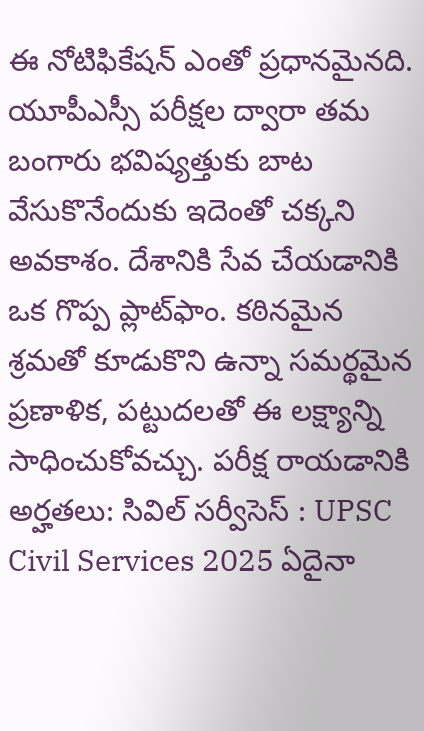ఈ నోటిఫికేష‌న్ ఎంతో ప్ర‌ధాన‌మైన‌ది. యూపీఎస్సీ ప‌రీక్ష‌ల ద్వారా త‌మ బంగారు భ‌విష్య‌త్తుకు బాట వేసుకొనేందుకు ఇదెంతో చ‌క్క‌ని అవ‌కాశం. దేశానికి సేవ చేయడానికి ఒక గొప్ప ప్లాట్‌ఫాం. కఠినమైన శ్రమతో కూడుకొని ఉన్నా సమర్థమైన ప్రణాళిక, పట్టుదలతో ఈ లక్ష్యాన్ని సాధించుకోవ‌చ్చు. ప‌రీక్ష రాయ‌డానికి అర్హతలు: సివిల్ స‌ర్వీసెస్ : UPSC Civil Services 2025 ఏదైనా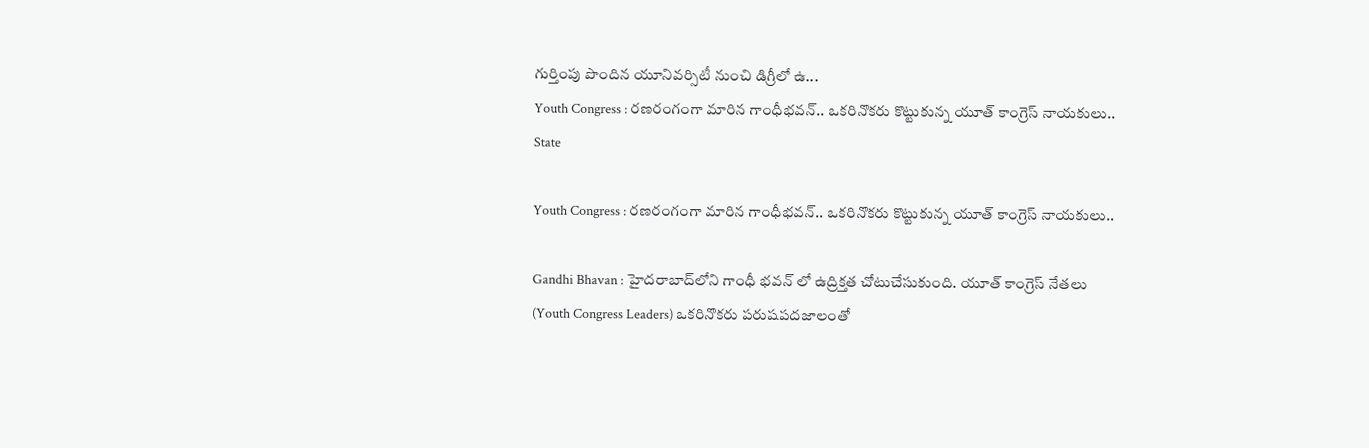గుర్తింపు పొందిన యూనివర్సిటీ నుంచి డిగ్రీలో ఉ...
Youth Congress : ర‌ణ‌రంగంగా మారిన గాంధీభవన్‌.. ఒకరినొకరు కొట్టుకున్న యూత్ కాంగ్రెస్ నాయకులు..
State

Youth Congress : ర‌ణ‌రంగంగా మారిన గాంధీభవన్‌.. ఒకరినొకరు కొట్టుకున్న యూత్ కాంగ్రెస్ నాయకులు..

Gandhi Bhavan : హైదరాబాద్‌లోని గాంధీ భవన్ లో ఉద్రిక్త‌త చోటుచేసుకుంది. యూత్ కాంగ్రెస్ నేతలు (Youth Congress Leaders) ఒకరినొకరు పరుషపదజాలంతో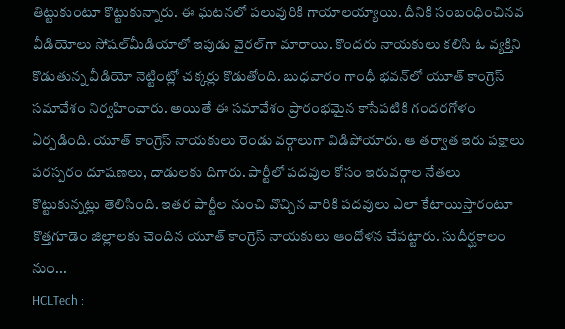తిట్టుకుంటూ కొట్టుకున్నారు. ఈ ఘటనలో ప‌లువురికి గాయాలయ్యాయి. దీనికి సంబంధించిన‌వ వీడియోలు సోష‌ల్‌మీడియాలో ఇపుడు వైర‌ల్‌గా మారాయి. కొంద‌రు నాయ‌కులు కలిసి ఓ వ్యక్తిని కొడుతున్న వీడియో నెట్టింట్లో చక్కర్లు కొడుతోంది. బుధ‌వారం గాంధీ భవ‌న్‌లో యూత్ కాంగ్రెస్ సమావేశం నిర్వ‌హించారు. అయితే ఈ సమావేశం ప్రారంభమైన కాసేపటికి గంద‌ర‌గోళం ఏర్ప‌డింది. యూత్ కాంగ్రెస్ నాయ‌కులు రెండు వర్గాలుగా విడిపోయారు. ఆ తర్వాత ఇరు పక్షాలు ప‌ర‌స్ప‌రం దూష‌ణ‌లు, దాడుల‌కు దిగారు. పార్టీలో పదవుల కోసం ఇరువర్గాల నేతలు కొట్టుకున్న‌ట్లు తెలిసింది. ఇతర పార్టీల నుంచి వొచ్చిన వారికి పదవులు ఎలా కేటాయిస్తారంటూ కొత్తగూడెం జిల్లాల‌కు చెందిన యూత్‌ కాంగ్రెస్ నాయ‌కులు ఆందోళన చేపట్టారు. సుదీర్ఘ‌కాలం నుం...
HCLTech :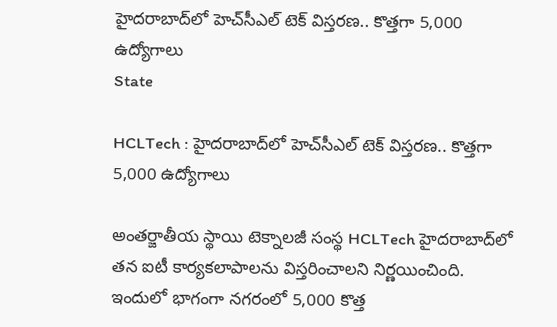హైదరాబాద్‌లో హెచ్‌సీఎల్ టెక్ విస్త‌ర‌ణ‌.. కొత్త‌గా 5,000 ఉద్యోగాలు
State

HCLTech : హైదరాబాద్‌లో హెచ్‌సీఎల్ టెక్ విస్త‌ర‌ణ‌.. కొత్త‌గా 5,000 ఉద్యోగాలు

అంత‌ర్జాతీయ స్థాయి టెక్నాలజీ సంస్థ HCLTech హైదరాబాద్‌లో తన ఐటీ కార్యకలాపాలను విస్తరించాలని నిర్ణయించింది. ఇందులో భాగంగా నగరంలో 5,000 కొత్త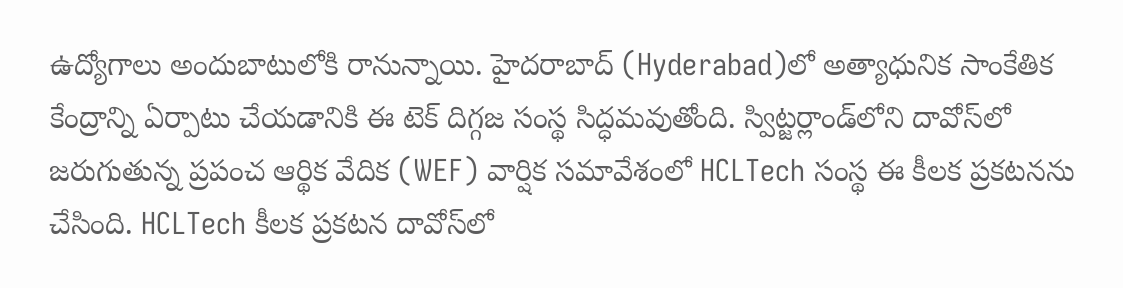ఉద్యోగాలు అందుబాటులోకి రానున్నాయి. హైదరాబాద్ (Hyderabad)లో అత్యాధునిక సాంకేతిక కేంద్రాన్ని ఏర్పాటు చేయడానికి ఈ టెక్ దిగ్గజ సంస్థ సిద్ధమవుతోంది. స్విట్జర్లాండ్‌లోని దావోస్‌లో జ‌రుగుతున్న ప్రపంచ ఆర్థిక వేదిక (WEF) వార్షిక సమావేశంలో HCLTech సంస్థ ఈ కీల‌క ప్రకటనను చేసింది. HCLTech కీల‌క ప్ర‌క‌ట‌న‌ దావోస్‌లో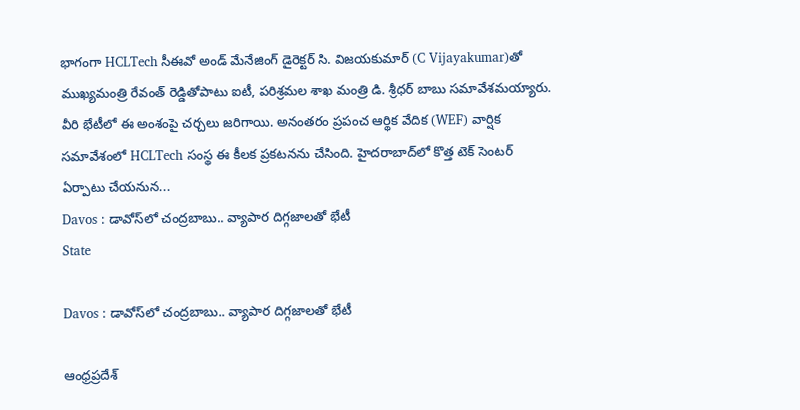భాగంగా HCLTech సీఈవో అండ్ మేనేజింగ్ డైరెక్టర్ సి. విజయకుమార్ (C Vijayakumar)తో ముఖ్యమంత్రి రేవంత్ రెడ్డితోపాటు ఐటీ, పరిశ్రమల శాఖ‌ మంత్రి డి. శ్రీధర్ బాబు స‌మావేశ‌మ‌య్యారు. వీరి భేటీలో ఈ అంశంపై చ‌ర్చ‌లు జ‌రిగాయి. అనంత‌రం ప్రపంచ ఆర్థిక వేదిక (WEF) వార్షిక సమావేశంలో HCLTech సంస్థ ఈ కీల‌క ప్రకటనను చేసింది. హైదరాబాద్‌లో కొత్త టెక్ సెంటర్ ఏర్పాటు చేయ‌నున...
Davos : డావోస్‌లో చంద్ర‌బాబు.. వ్యాపార దిగ్గ‌జాల‌తో భేటీ
State

Davos : డావోస్‌లో చంద్ర‌బాబు.. వ్యాపార దిగ్గ‌జాల‌తో భేటీ

ఆంధ్రప్రదేశ్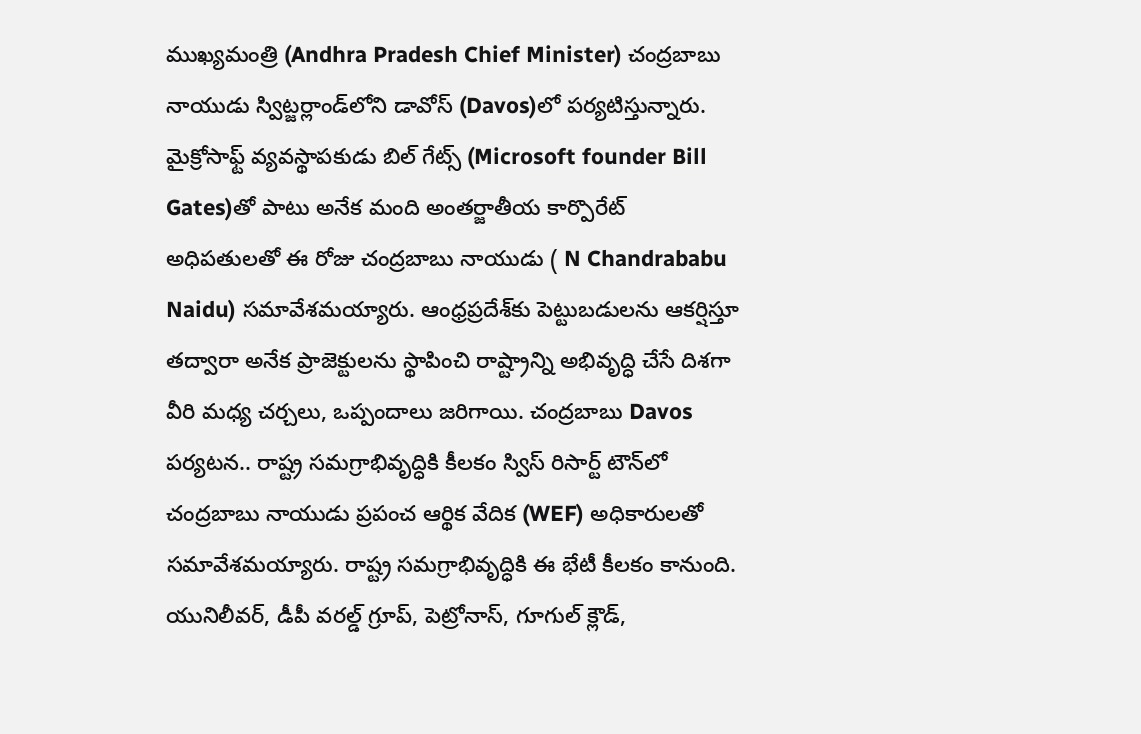ముఖ్యమంత్రి (Andhra Pradesh Chief Minister) చంద్రబాబు నాయుడు స్విట్జర్లాండ్‌లోని డావోస్ (Davos)లో ప‌ర్య‌టిస్తున్నారు. మైక్రోసాఫ్ట్ వ్యవస్థాపకుడు బిల్ గేట్స్ (Microsoft founder Bill Gates)తో పాటు అనేక మంది అంత‌ర్జాతీయ కార్పొరేట్ అధిపతులతో ఈ రోజు చంద్ర‌బాబు నాయుడు ( N Chandrababu Naidu) సమావేశమయ్యారు. ఆంధ్రప్రదేశ్‌కు పెట్టుబడుల‌ను ఆకర్షిస్తూ త‌ద్వారా అనేక ప్రాజెక్టుల‌ను స్థాపించి రాష్ట్రాన్ని అభివృద్ధి చేసే దిశ‌గా వీరి మ‌ధ్య చ‌ర్చ‌లు, ఒప్పందాలు జ‌రిగాయి. చంద్ర‌బాబు Davos ప‌ర్య‌ట‌న.. రాష్ట్ర సమగ్రాభివృద్ధికి కీల‌కం స్విస్ రిసార్ట్ టౌన్‌లో చంద్రబాబు నాయుడు ప్రపంచ ఆర్థిక వేదిక (WEF) అధికారులతో స‌మావేశ‌మ‌య్యారు. రాష్ట్ర సమగ్రాభివృద్ధికి ఈ భేటీ కీల‌కం కానుంది. యునిలీవర్, డీపీ వరల్డ్ గ్రూప్, పెట్రోనాస్, గూగుల్ క్లౌడ్,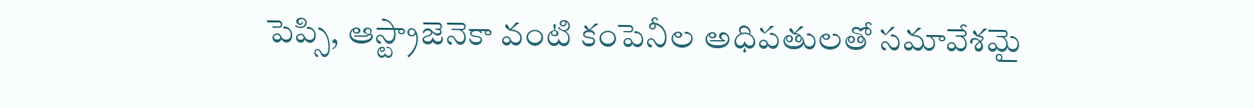పెప్సి, ఆస్ట్రాజెనెకా వంటి కంపెనీల అధిపతులతో సమావేశమై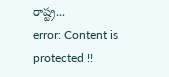రాష్ట్ర...
error: Content is protected !!